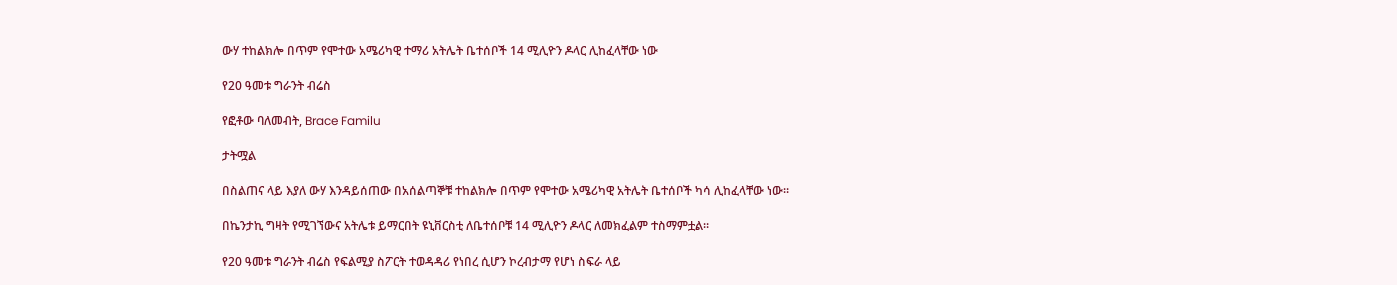ውሃ ተከልክሎ በጥም የሞተው አሜሪካዊ ተማሪ አትሌት ቤተሰቦች 14 ሚሊዮን ዶላር ሊከፈላቸው ነው

የ20 ዓመቱ ግራንት ብሬስ

የፎቶው ባለመብት, Brace Familu

ታትሟል

በስልጠና ላይ እያለ ውሃ እንዳይሰጠው በአሰልጣኞቹ ተከልክሎ በጥም የሞተው አሜሪካዊ አትሌት ቤተሰቦች ካሳ ሊከፈላቸው ነው።

በኬንታኪ ግዛት የሚገኘውና አትሌቱ ይማርበት ዩኒቨርስቲ ለቤተሰቦቹ 14 ሚሊዮን ዶላር ለመክፈልም ተስማምቷል።

የ20 ዓመቱ ግራንት ብሬስ የፍልሚያ ስፖርት ተወዳዳሪ የነበረ ሲሆን ኮረብታማ የሆነ ስፍራ ላይ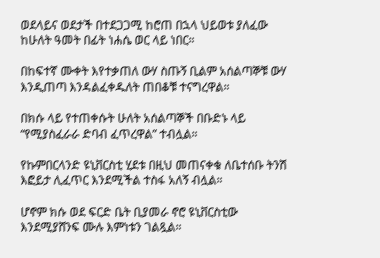ወደላይና ወደታች በተደጋጋሚ ከሮጠ በኋላ ህይወቱ ያለፈው ከሁለት ዓመት በፊት ነሐሴ ወር ላይ ነበር።

በከፍተኛ ሙቀት እየተቃጠለ ውሃ ስጡኝ ቢልም አሰልጣኞቹ ውሃ እንዲጠጣ እንዳልፈቀዱለት ጠበቆቹ ተናግረዋል።

በክሱ ላይ የተጠቀሱት ሁለት አሰልጣኞች በቡድኑ ላይ “የሚያስፈራራ ድባብ ፈጥረዋል” ተብሏል።

የኩምበርላንድ ዩኒቨርስቲ ሂደቱ በዚህ መጠናቀቁ ለቤተሰቡ ትንሽ እፎይታ ሊፈጥር እንደሚችል ተስፋ አለኝ ብሏል።

ሆኖም ክሱ ወደ ፍርድ ቤት ቢያመራ ኖሮ ዩኒቨርስቲው እንደሚያሸንፍ ሙሉ እምነቱን ገልጿል።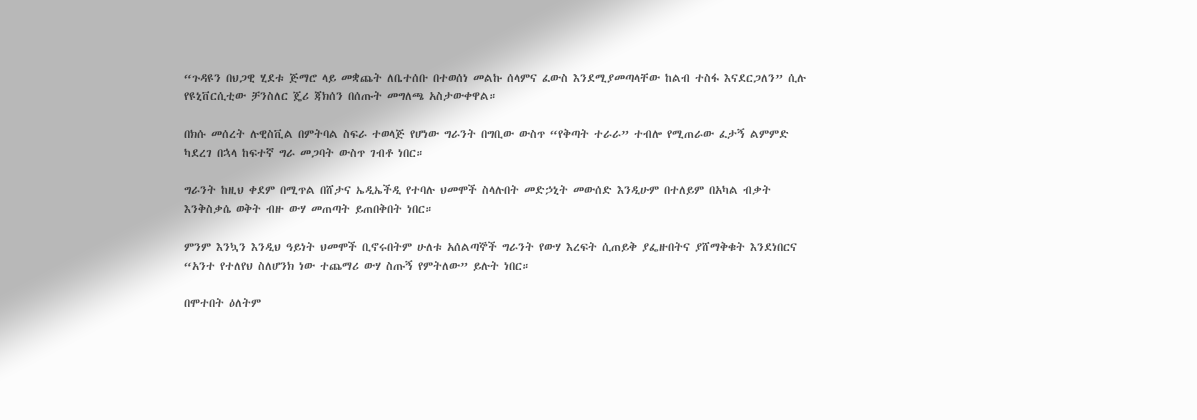“ጉዳዩን በህጋዊ ሂደቱ ጅማሮ ላይ መቋጨት ለቤተሰቡ በተወሰነ መልኩ ሰላምና ፈውስ እንደሚያመጣላቸው ከልብ ተስፋ እናደርጋለን” ሲሉ የዩኒቨርሲቲው ቻንስለር ጄሪ ጃክሰን በሰጡት መግለጫ አስታውቀዋል።

በክሱ መሰረት ሉዊስቪል በምትባል ስፍራ ተወላጅ የሆነው ግራንት በግቢው ውስጥ “የቅጣት ተራራ” ተብሎ የሚጠራው ፈታኝ ልምምድ ካደረገ በኋላ ከፍተኛ ግራ መጋባት ውስጥ ገብቶ ነበር።

ግራንት ከዚህ ቀደም በሚጥል በሸታና ኤዲኤችዲ የተባሉ ህመሞች ስላሉበት መድኃኒት መውሰድ እንዲሁም በተለይም በአካል ብቃት እንቅስቃሴ ወቅት ብዙ ውሃ መጠጣት ይጠበቅበት ነበር።

ምንም እንኳን እንዲህ ዓይነት ህመሞች ቢኖሩበትም ሁለቱ አሰልጣኞች ግራንት የውሃ እረፍት ሲጠይቅ ያፌዙበትና ያሸማቅቁት እንደነበርና “አንተ የተለየህ ስለሆንክ ነው ተጨማሪ ውሃ ስጡኝ የምትለው” ይሉት ነበር።

በሞተበት ዕለትም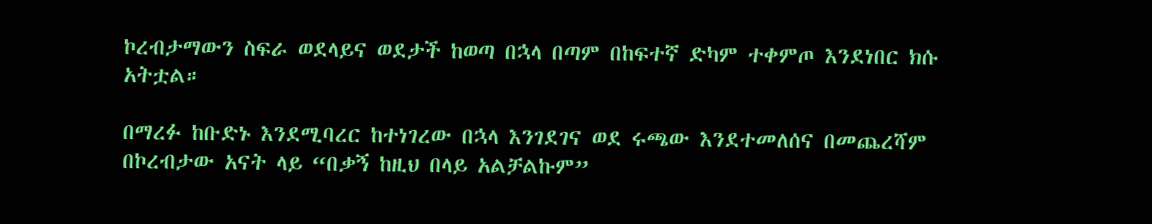ኮረብታማውን ስፍራ ወደላይና ወደታች ከወጣ በኋላ በጣም በከፍተኛ ድካም ተቀምጦ እንደነበር ክሱ አትቷል።

በማረፉ ከቡድኑ እንደሚባረር ከተነገረው በኋላ እንገደገና ወደ ሩጫው እንደተመለሰና በመጨረሻም በኮረብታው አናት ላይ “በቃኝ ከዚህ በላይ አልቻልኩም”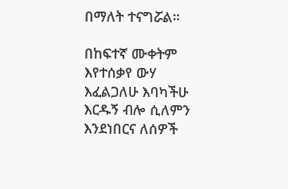በማለት ተናግሯል።

በከፍተኛ ሙቀትም እየተሰቃየ ውሃ እፈልጋለሁ እባካችሁ እርዱኝ ብሎ ሲለምን እንደነበርና ለሰዎች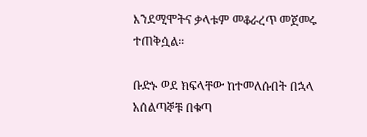እንደሚሞትና ቃላቱም መቆራረጥ መጀመሩ ተጠቅሷል።

ቡድኑ ወደ ክፍላቸው ከተመለሱበት በኋላ አሰልጣኞቹ በቁጣ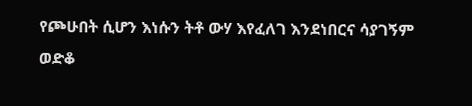የጮሁበት ሲሆን እነሱን ትቶ ውሃ እየፈለገ እንደነበርና ሳያገኝም ወድቆ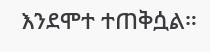እንደሞተ ተጠቅሷል።